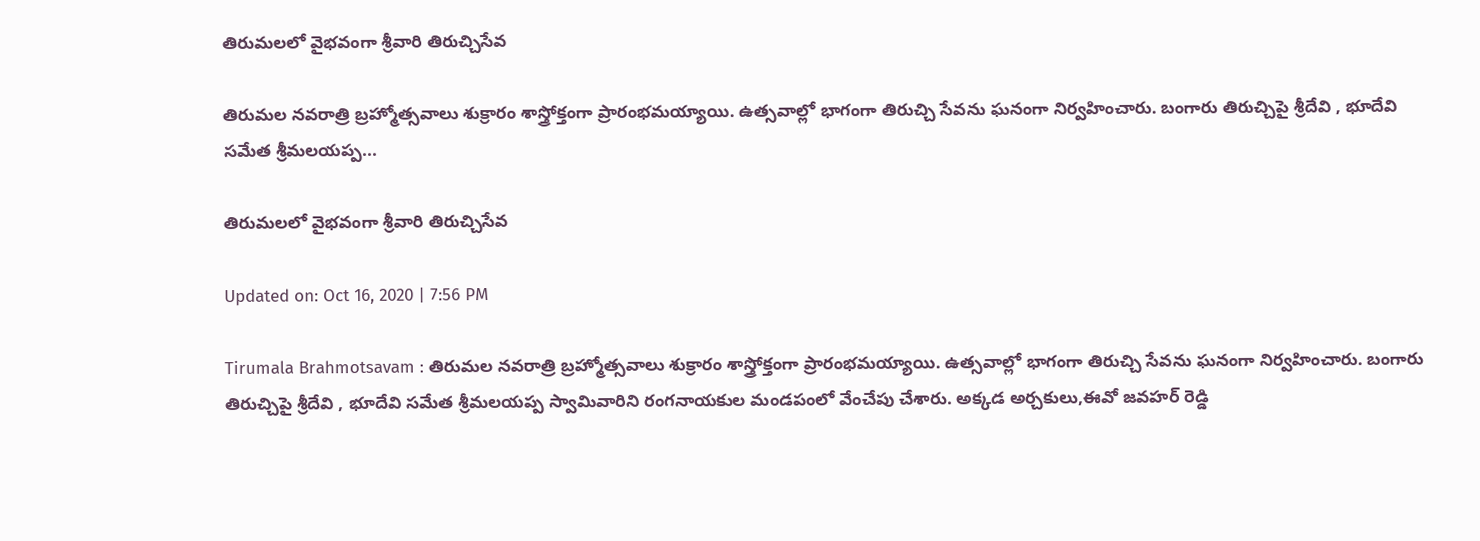తిరుమలలో వైభవంగా శ్రీవారి తిరుచ్చిసేవ

తిరుమల నవరాత్రి బ్రహ్మోత్సవాలు శుక్రారం శాస్త్రోక్తంగా ప్రారంభమయ్యాయి. ఉత్సవాల్లో భాగంగా తిరుచ్చి సేవను ఘనంగా నిర్వహించారు. బంగారు తిరుచ్చిపై శ్రీదేవి , భూదేవి సమేత శ్రీమలయప్ప...

తిరుమలలో వైభవంగా శ్రీవారి తిరుచ్చిసేవ

Updated on: Oct 16, 2020 | 7:56 PM

Tirumala Brahmotsavam : తిరుమల నవరాత్రి బ్రహ్మోత్సవాలు శుక్రారం శాస్త్రోక్తంగా ప్రారంభమయ్యాయి. ఉత్సవాల్లో భాగంగా తిరుచ్చి సేవను ఘనంగా నిర్వహించారు. బంగారు తిరుచ్చిపై శ్రీదేవి , భూదేవి సమేత శ్రీమలయప్ప స్వామివారిని రంగనాయకుల మండపంలో వేంచేపు చేశారు. అక్కడ అర్చకులు,ఈవో జవహర్ రెడ్డి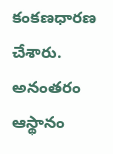కంకణధారణ చేశారు. అనంతరం ఆస్థానం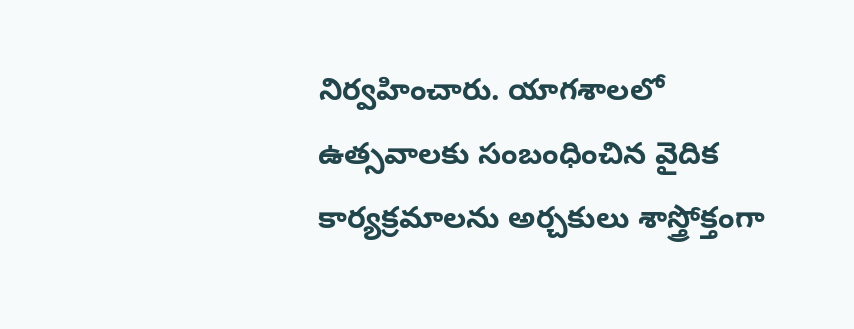నిర్వహించారు. యాగశాలలో ఉత్సవాలకు సంబంధించిన వైదిక కార్యక్రమాలను అర్చకులు శాస్త్రోక్తంగా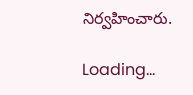నిర్వహించారు.

Loading...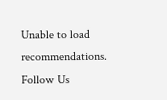Unable to load recommendations.
Follow Us